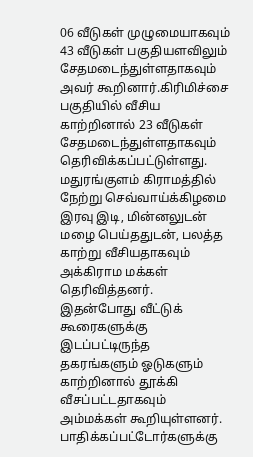06 வீடுகள் முழுமையாகவும் 43 வீடுகள் பகுதியளவிலும் சேதமடைந்துள்ளதாகவும் அவர் கூறினார்.கிரிமிச்சை பகுதியில் வீசிய காற்றினால் 23 வீடுகள் சேதமடைந்துள்ளதாகவும் தெரிவிக்கப்பட்டுள்ளது.
மதுரங்குளம் கிராமத்தில் நேற்று செவ்வாய்க்கிழமை இரவு இடி, மின்னலுடன் மழை பெய்ததுடன், பலத்த காற்று வீசியதாகவும் அக்கிராம மக்கள் தெரிவித்தனர்.
இதன்போது வீட்டுக் கூரைகளுக்கு இடப்பட்டிருந்த தகரங்களும் ஓடுகளும் காற்றினால் தூக்கி வீசப்பட்டதாகவும் அம்மக்கள் கூறியுள்ளனர்.
பாதிக்கப்பட்டோர்களுக்கு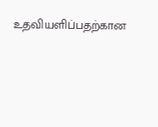உதவியளிப்பதற்கான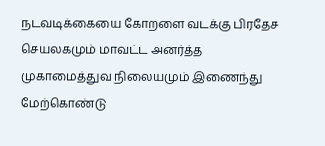நடவடிக்கையை கோறளை வடக்கு பிரதேச செயலகமும் மாவட்ட அனர்த்த முகாமைத்துவ நிலையமும் இணைந்து மேற்கொண்டு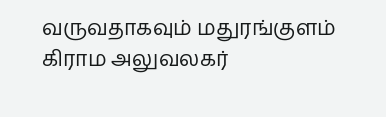வருவதாகவும் மதுரங்குளம் கிராம அலுவலகர்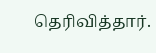தெரிவித்தார்.